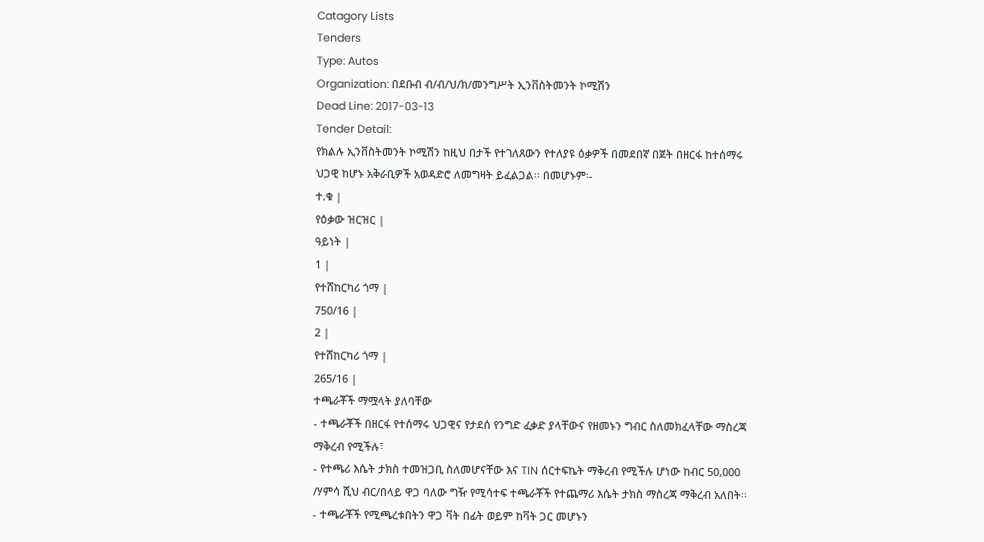Catagory Lists
Tenders
Type: Autos
Organization: በደቡብ ብ/ብ/ህ/ክ/መንግሥት ኢንቨስትመንት ኮሚሽን
Dead Line: 2017-03-13
Tender Detail:
የክልሉ ኢንቨስትመንት ኮሚሽን ከዚህ በታች የተገለጸውን የተለያዩ ዕቃዎች በመደበኛ በጀት በዘርፋ ከተሰማሩ ህጋዊ ከሆኑ አቅራቢዎች አወዳድሮ ለመግዛት ይፈልጋል፡፡ በመሆኑም፡-
ተ.ቁ |
የዕቃው ዝርዝር |
ዓይነት |
1 |
የተሸከርካሪ ጎማ |
750/16 |
2 |
የተሸከርካሪ ጎማ |
265/16 |
ተጫራቾች ማሟላት ያለባቸው
- ተጫራቾች በዘርፋ የተሰማሩ ህጋዊና የታደሰ የንግድ ፈቃድ ያላቸውና የዘመኑን ግብር ስለመክፈላቸው ማስረጃ ማቅረብ የሚችሉ፣
- የተጫሪ እሴት ታክስ ተመዝጋቢ ስለመሆናቸው እና TIN ሰርተፍኬት ማቅረብ የሚችሉ ሆነው ከብር 50,000 /ሃምሳ ሺህ ብር/በላይ ዋጋ ባለው ግዥ የሚሳተፍ ተጫራቾች የተጨማሪ እሴት ታክስ ማስረጃ ማቅረብ አለበት፡፡
- ተጫራቾች የሚጫረቱበትን ዋጋ ቫት በፊት ወይም ከቫት ጋር መሆኑን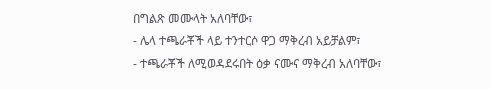በግልጽ መሙላት አለባቸው፣
- ሌላ ተጫራቾች ላይ ተንተርሶ ዋጋ ማቅረብ አይቻልም፣
- ተጫራቾች ለሚወዳደሩበት ዕቃ ናሙና ማቅረብ አለባቸው፣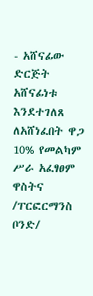- አሸናፊው ድርጅት አሸናፊነቱ እንደተገለጸ ለአሸነፈበት ዋጋ 10% የመልካም ሥራ አፈፃፀም ዋስትና /ፐርፎርማንስ ቦንድ/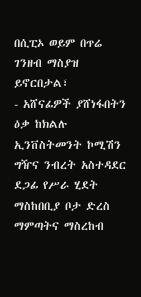በሲፒኦ ወይም በጥሬ ገንዘብ ማስያዝ ይኖርበታል፣
- አሸናፊዎች ያሸነፋበትን ዕቃ ከክልሉ ኢንቨስትመንት ኮሚሽን ግዥና ንብረት አስተዳደር ደጋፊ የሥራ ሂደት ማስከበቢያ ቦታ ድረስ ማምጣትና ማስረከብ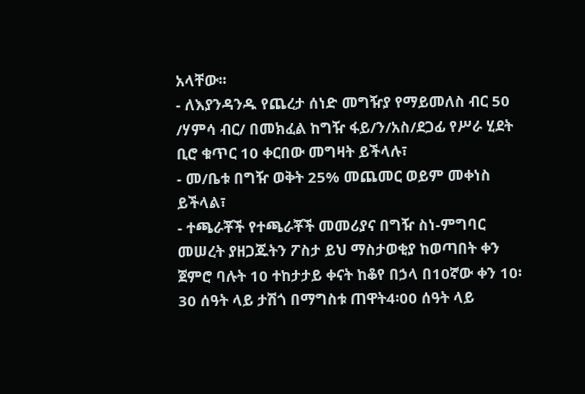አላቸው፡፡
- ለእያንዳንዱ የጨረታ ሰነድ መግዥያ የማይመለስ ብር 50 /ሃምሳ ብር/ በመክፈል ከግዥ ፋይ/ን/አስ/ደጋፊ የሥራ ሂደት ቢሮ ቁጥር 10 ቀርበው መግዛት ይችላሉ፣
- መ/ቤቱ በግዥ ወቅት 25% መጨመር ወይም መቀነስ ይችላል፣
- ተጫራቾች የተጫራቾች መመሪያና በግዥ ስነ-ምግባር መሠረት ያዘጋጁትን ፖስታ ይህ ማስታወቂያ ከወጣበት ቀን ጀምሮ ባሉት 10 ተከታታይ ቀናት ከቆየ በኃላ በ10ኛው ቀን 10፡30 ሰዓት ላይ ታሽጎ በማግስቱ ጠዋት4፡00 ሰዓት ላይ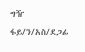ግዥ ፋይ/ን/አስ/ደጋፊ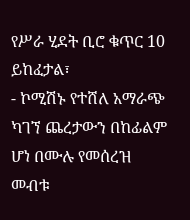የሥራ ሂደት ቢሮ ቁጥር 10 ይከፈታል፣
- ኮሚሽኑ የተሸለ አማራጭ ካገኘ ጨረታውን በከፊልም ሆነ በሙሉ የመሰረዝ መብቱ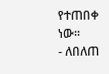የተጠበቀ ነው፡፡
- ለበለጠ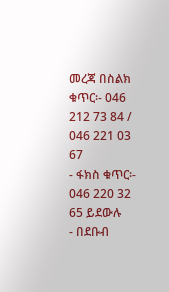መረጃ በስልክ ቁጥር፡- 046 212 73 84 / 046 221 03 67
- ፋክስ ቁጥር፡- 046 220 32 65 ይደውሉ
- በደቡብ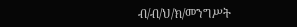ብ/ብ/ህ/ክ/መንግሥት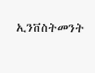ኢንቨስትመንት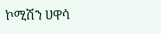ኮሚሽን ሀዋሳ